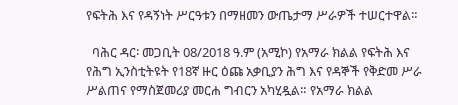የፍትሕ እና የዳኝነት ሥርዓቱን በማዘመን ውጤታማ ሥራዎች ተሠርተዋል።

  ባሕር ዳር፡ መጋቢት 08/2018 ዓ.ም (አሚኮ) የአማራ ክልል የፍትሕ እና የሕግ ኢንስቲትዩት የ18ኛ ዙር ዕጩ አቃቢያን ሕግ እና የዳኞች የቅድመ ሥራ ሥልጠና የማስጀመሪያ መርሐ ግብርን አካሂዷል። የአማራ ክልል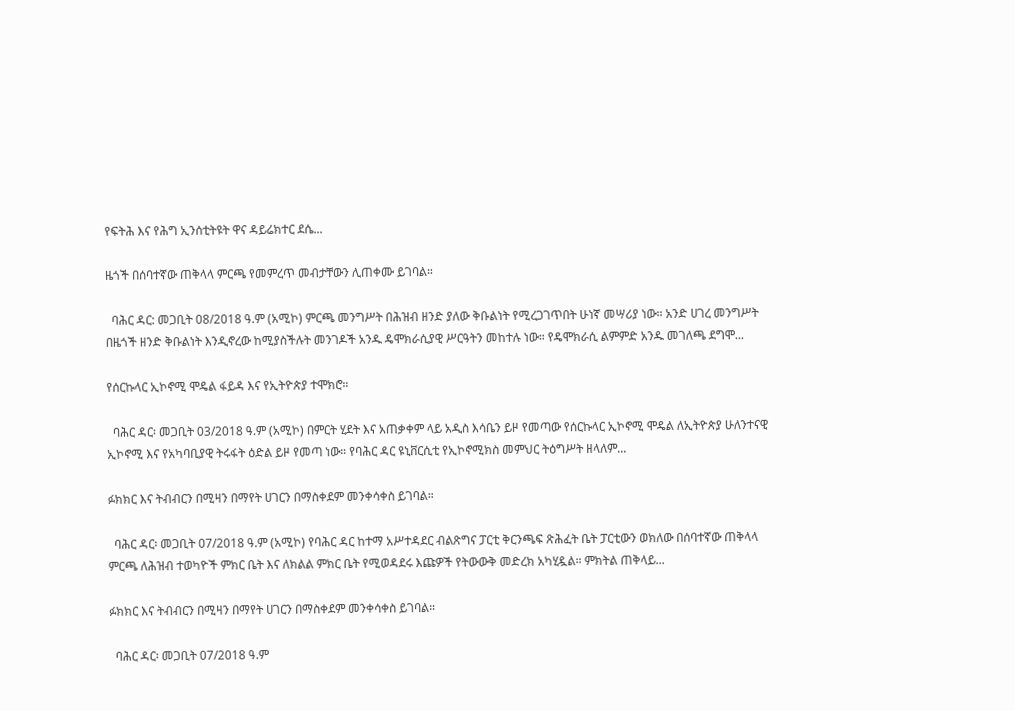የፍትሕ እና የሕግ ኢንሰቲትዩት ዋና ዳይሬክተር ደሴ...

ዜጎች በሰባተኛው ጠቅላላ ምርጫ የመምረጥ መብታቸውን ሊጠቀሙ ይገባል።

  ባሕር ዳር: መጋቢት 08/2018 ዓ.ም (አሚኮ) ምርጫ መንግሥት በሕዝብ ዘንድ ያለው ቅቡልነት የሚረጋገጥበት ሁነኛ መሣሪያ ነው። አንድ ሀገረ መንግሥት በዜጎች ዘንድ ቅቡልነት እንዲኖረው ከሚያስችሉት መንገዶች አንዱ ዴሞክራሲያዊ ሥርዓትን መከተሉ ነው። የዴሞክራሲ ልምምድ አንዱ መገለጫ ደግሞ...

የሰርኩላር ኢኮኖሚ ሞዴል ፋይዳ እና የኢትዮጵያ ተሞክሮ።

  ባሕር ዳር፡ መጋቢት 03/2018 ዓ.ም (አሚኮ) በምርት ሂደት እና አጠቃቀም ላይ አዲስ እሳቤን ይዞ የመጣው የሰርኩላር ኢኮኖሚ ሞዴል ለኢትዮጵያ ሁለንተናዊ ኢኮኖሚ እና የአካባቢያዊ ትሩፋት ዕድል ይዞ የመጣ ነው። የባሕር ዳር ዩኒቨርሲቲ የኢኮኖሚክስ መምህር ትዕግሥት ዘላለም...

ፉክክር እና ትብብርን በሚዛን በማየት ሀገርን በማስቀደም መንቀሳቀስ ይገባል።

  ባሕር ዳር፡ መጋቢት 07/2018 ዓ.ም (አሚኮ) የባሕር ዳር ከተማ አሥተዳደር ብልጽግና ፓርቲ ቅርንጫፍ ጽሕፈት ቤት ፓርቲውን ወክለው በሰባተኛው ጠቅላላ ምርጫ ለሕዝብ ተወካዮች ምክር ቤት እና ለክልል ምክር ቤት የሚወዳደሩ እጩዎች የትውውቅ መድረክ አካሂዷል። ምክትል ጠቅላይ...

ፉክክር እና ትብብርን በሚዛን በማየት ሀገርን በማስቀደም መንቀሳቀስ ይገባል።

  ባሕር ዳር፡ መጋቢት 07/2018 ዓ.ም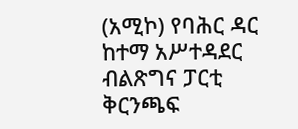(አሚኮ) የባሕር ዳር ከተማ አሥተዳደር ብልጽግና ፓርቲ ቅርንጫፍ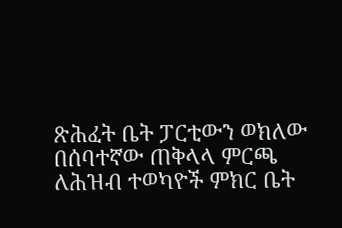ጽሕፈት ቤት ፓርቲውን ወክለው በሰባተኛው ጠቅላላ ምርጫ ለሕዝብ ተወካዮች ምክር ቤት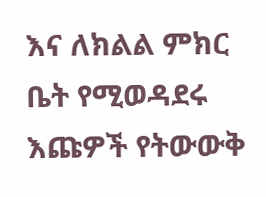እና ለክልል ምክር ቤት የሚወዳደሩ እጩዎች የትውውቅ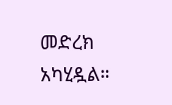መድረክ አካሂዷል።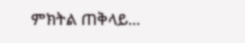ምክትል ጠቅላይ...